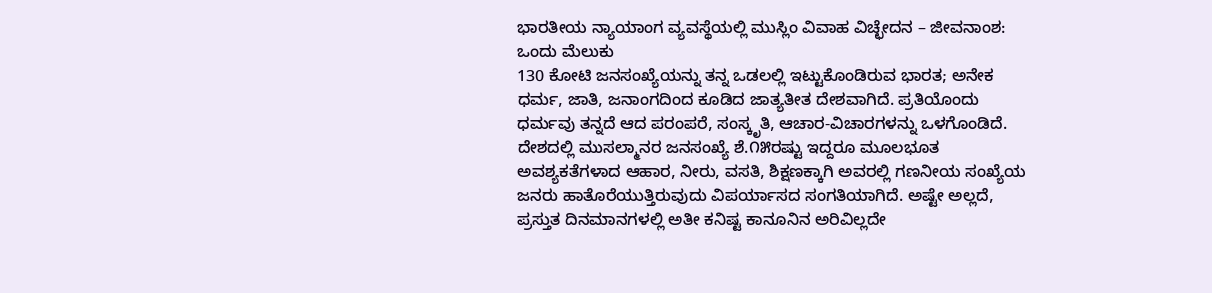ಭಾರತೀಯ ನ್ಯಾಯಾಂಗ ವ್ಯವಸ್ಥೆಯಲ್ಲಿ ಮುಸ್ಲಿಂ ವಿವಾಹ ವಿಚ್ಛೇದನ – ಜೀವನಾಂಶ: ಒಂದು ಮೆಲುಕು
130 ಕೋಟಿ ಜನಸಂಖ್ಯೆಯನ್ನು ತನ್ನ ಒಡಲಲ್ಲಿ ಇಟ್ಟುಕೊಂಡಿರುವ ಭಾರತ; ಅನೇಕ ಧರ್ಮ, ಜಾತಿ, ಜನಾಂಗದಿಂದ ಕೂಡಿದ ಜಾತ್ಯತೀತ ದೇಶವಾಗಿದೆ. ಪ್ರತಿಯೊಂದು ಧರ್ಮವು ತನ್ನದೆ ಆದ ಪರಂಪರೆ, ಸಂಸ್ಕೃತಿ, ಆಚಾರ-ವಿಚಾರಗಳನ್ನು ಒಳಗೊಂಡಿದೆ.
ದೇಶದಲ್ಲಿ ಮುಸಲ್ಮಾನರ ಜನಸಂಖ್ಯೆ ಶೆ.೧೫ರಷ್ಟು ಇದ್ದರೂ ಮೂಲಭೂತ ಅವಶ್ಯಕತೆಗಳಾದ ಆಹಾರ, ನೀರು, ವಸತಿ, ಶಿಕ್ಷಣಕ್ಕಾಗಿ ಅವರಲ್ಲಿ ಗಣನೀಯ ಸಂಖ್ಯೆಯ ಜನರು ಹಾತೊರೆಯುತ್ತಿರುವುದು ವಿಪರ್ಯಾಸದ ಸಂಗತಿಯಾಗಿದೆ. ಅಷ್ಟೇ ಅಲ್ಲದೆ, ಪ್ರಸ್ತುತ ದಿನಮಾನಗಳಲ್ಲಿ ಅತೀ ಕನಿಷ್ಟ ಕಾನೂನಿನ ಅರಿವಿಲ್ಲದೇ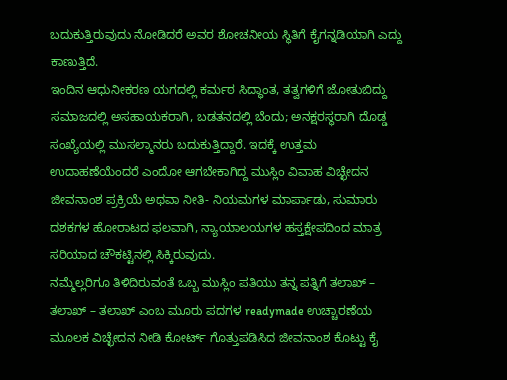ಬದುಕುತ್ತಿರುವುದು ನೋಡಿದರೆ ಅವರ ಶೋಚನೀಯ ಸ್ಥಿತಿಗೆ ಕೈಗನ್ನಡಿಯಾಗಿ ಎದ್ದು ಕಾಣುತ್ತಿದೆ.
ಇಂದಿನ ಆಧುನೀಕರಣ ಯಗದಲ್ಲಿ ಕರ್ಮಠ ಸಿದ್ಧಾಂತ, ತತ್ವಗಳಿಗೆ ಜೋತುಬಿದ್ದು ಸಮಾಜದಲ್ಲಿ ಅಸಹಾಯಕರಾಗಿ, ಬಡತನದಲ್ಲಿ ಬೆಂದು; ಅನಕ್ಷರಸ್ಥರಾಗಿ ದೊಡ್ಡ ಸಂಖ್ಯೆಯಲ್ಲಿ ಮುಸಲ್ಮಾನರು ಬದುಕುತ್ತಿದ್ದಾರೆ. ಇದಕ್ಕೆ ಉತ್ತಮ ಉದಾಹಣೆಯೆಂದರೆ ಎಂದೋ ಆಗಬೇಕಾಗಿದ್ದ ಮುಸ್ಲಿಂ ವಿವಾಹ ವಿಚ್ಛೇದನ ಜೀವನಾಂಶ ಪ್ರಕ್ರಿಯೆ ಅಥವಾ ನೀತಿ- ನಿಯಮಗಳ ಮಾರ್ಪಾಡು, ಸುಮಾರು ದಶಕಗಳ ಹೋರಾಟದ ಫಲವಾಗಿ, ನ್ಯಾಯಾಲಯಗಳ ಹಸ್ತಕ್ಷೇಪದಿಂದ ಮಾತ್ರ ಸರಿಯಾದ ಚೌಕಟ್ಟಿನಲ್ಲಿ ಸಿಕ್ಕಿರುವುದು.
ನಮ್ಮೆಲ್ಲರಿಗೂ ತಿಳಿದಿರುವಂತೆ ಒಬ್ಬ ಮುಸ್ಲಿಂ ಪತಿಯು ತನ್ನ ಪತ್ನಿಗೆ ತಲಾಖ್ – ತಲಾಖ್ – ತಲಾಖ್ ಎಂಬ ಮೂರು ಪದಗಳ readymade ಉಚ್ಚಾರಣೆಯ ಮೂಲಕ ವಿಚ್ಛೇದನ ನೀಡಿ ಕೋರ್ಟ್ ಗೊತ್ತುಪಡಿಸಿದ ಜೀವನಾಂಶ ಕೊಟ್ಟು ಕೈ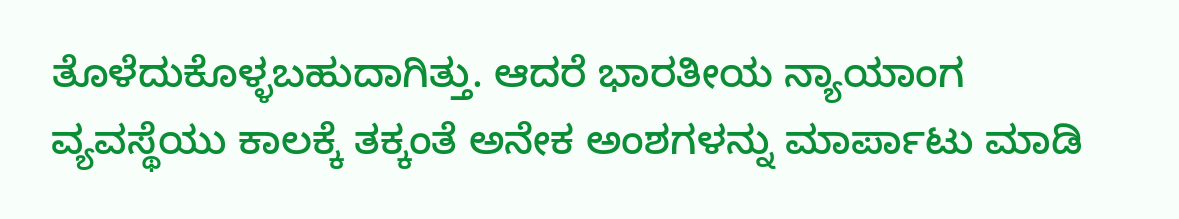ತೊಳೆದುಕೊಳ್ಳಬಹುದಾಗಿತ್ತು. ಆದರೆ ಭಾರತೀಯ ನ್ಯಾಯಾಂಗ ವ್ಯವಸ್ಥೆಯು ಕಾಲಕ್ಕೆ ತಕ್ಕಂತೆ ಅನೇಕ ಅಂಶಗಳನ್ನು ಮಾರ್ಪಾಟು ಮಾಡಿ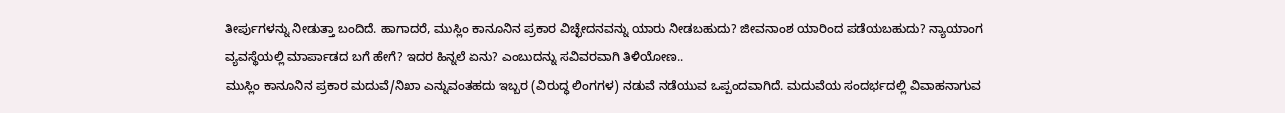ತೀರ್ಪುಗಳನ್ನು ನೀಡುತ್ತಾ ಬಂದಿದೆ. ಹಾಗಾದರೆ, ಮುಸ್ಲಿಂ ಕಾನೂನಿನ ಪ್ರಕಾರ ವಿಚ್ಛೇದನವನ್ನು ಯಾರು ನೀಡಬಹುದು? ಜೀವನಾಂಶ ಯಾರಿಂದ ಪಡೆಯಬಹುದು? ನ್ಯಾಯಾಂಗ ವ್ಯವಸ್ಥೆಯಲ್ಲಿ ಮಾರ್ಪಾಡದ ಬಗೆ ಹೇಗೆ? ಇದರ ಹಿನ್ನಲೆ ಏನು? ಎಂಬುದನ್ನು ಸವಿವರವಾಗಿ ತಿಳಿಯೋಣ..
ಮುಸ್ಲಿಂ ಕಾನೂನಿನ ಪ್ರಕಾರ ಮದುವೆ/ನಿಖಾ ಎನ್ನುವಂತಹದು ಇಬ್ಬರ (ವಿರುದ್ಧ ಲಿಂಗಗಳ) ನಡುವೆ ನಡೆಯುವ ಒಪ್ಪಂದವಾಗಿದೆ. ಮದುವೆಯ ಸಂದರ್ಭದಲ್ಲಿ ವಿವಾಹನಾಗುವ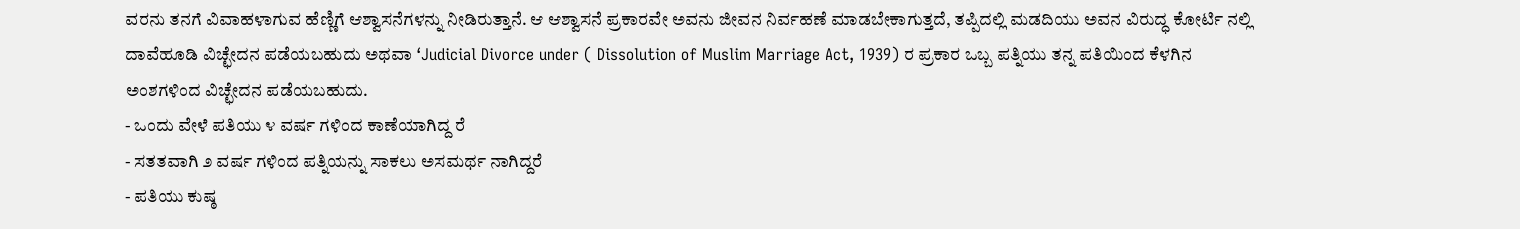ವರನು ತನಗೆ ವಿವಾಹಳಾಗುವ ಹೆಣ್ಣಿಗೆ ಆಶ್ವಾಸನೆಗಳನ್ನು ನೀಡಿರುತ್ತಾನೆ. ಆ ಆಶ್ವಾಸನೆ ಪ್ರಕಾರವೇ ಅವನು ಜೀವನ ನಿರ್ವಹಣೆ ಮಾಡಬೇಕಾಗುತ್ತದೆ, ತಪ್ಪಿದಲ್ಲಿ ಮಡದಿಯು ಅವನ ವಿರುದ್ಧ ಕೋರ್ಟಿ ನಲ್ಲಿ ದಾವೆಹೂಡಿ ವಿಚ್ಛೇದನ ಪಡೆಯಬಹುದು ಅಥವಾ ‘Judicial Divorce under ( Dissolution of Muslim Marriage Act, 1939) ರ ಪ್ರಕಾರ ಒಬ್ಬ ಪತ್ನಿಯು ತನ್ನ ಪತಿಯಿಂದ ಕೆಳಗಿನ ಅಂಶಗಳಿಂದ ವಿಚ್ಛೇದನ ಪಡೆಯಬಹುದು.
- ಒಂದು ವೇಳೆ ಪತಿಯು ೪ ವರ್ಷ ಗಳಿಂದ ಕಾಣೆಯಾಗಿದ್ದ ರೆ
- ಸತತವಾಗಿ ೨ ವರ್ಷ ಗಳಿಂದ ಪತ್ನಿಯನ್ನು ಸಾಕಲು ಅಸಮರ್ಥ ನಾಗಿದ್ದರೆ
- ಪತಿಯು ಕುಷ್ಠ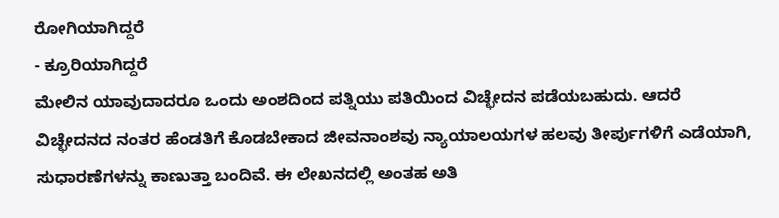ರೋಗಿಯಾಗಿದ್ದರೆ
- ಕ್ರೂರಿಯಾಗಿದ್ದರೆ
ಮೇಲಿನ ಯಾವುದಾದರೂ ಒಂದು ಅಂಶದಿಂದ ಪತ್ನಿಯು ಪತಿಯಿಂದ ವಿಚ್ಛೇದನ ಪಡೆಯಬಹುದು. ಆದರೆ ವಿಚ್ಛೇದನದ ನಂತರ ಹೆಂಡತಿಗೆ ಕೊಡಬೇಕಾದ ಜೀವನಾಂಶವು ನ್ಯಾಯಾಲಯಗಳ ಹಲವು ತೀರ್ಪುಗಳಿಗೆ ಎಡೆಯಾಗಿ, ಸುಧಾರಣೆಗಳನ್ನು ಕಾಣುತ್ತಾ ಬಂದಿವೆ. ಈ ಲೇಖನದಲ್ಲಿ ಅಂತಹ ಅತಿ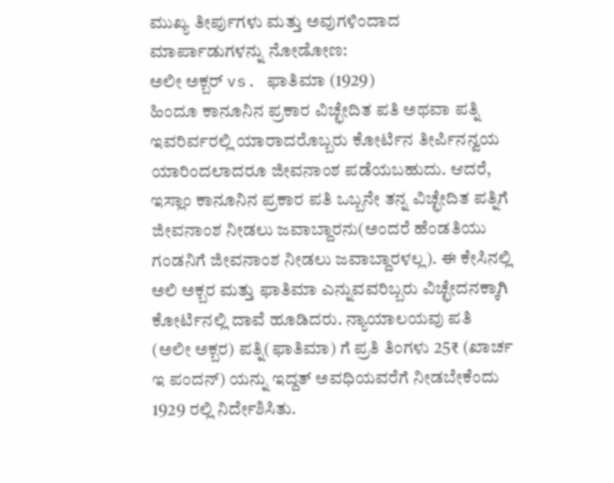ಮುಖ್ಯ ತೀರ್ಪುಗಳು ಮತ್ತು ಅವುಗಳಿಂದಾದ ಮಾರ್ಪಾಡುಗಳನ್ನು ನೋಡೋಣ:
ಅಲೀ ಅಕ್ಬರ್ vs. ಫಾತಿಮಾ (1929)
ಹಿಂದೂ ಕಾನೂನಿನ ಪ್ರಕಾರ ವಿಚ್ಛೇದಿತ ಪತಿ ಅಥವಾ ಪತ್ನಿ ಇವರಿರ್ವರಲ್ಲಿ ಯಾರಾದರೊಬ್ಬರು ಕೋರ್ಟಿನ ತೀರ್ಪಿನನ್ವಯ ಯಾರಿಂದಲಾದರೂ ಜೀವನಾಂಶ ಪಡೆಯಬಹುದು. ಆದರೆ, ಇಸ್ಲಾಂ ಕಾನೂನಿನ ಪ್ರಕಾರ ಪತಿ ಒಬ್ಬನೇ ತನ್ನ ವಿಚ್ಛೇದಿತ ಪತ್ನಿಗೆ ಜೀವನಾಂಶ ನೀಡಲು ಜವಾಬ್ದಾರನು(ಅಂದರೆ ಹೆಂಡತಿಯು ಗಂಡನಿಗೆ ಜೀವನಾಂಶ ನೀಡಲು ಜವಾಬ್ದಾರಳಲ್ಲ). ಈ ಕೇಸಿನಲ್ಲಿ ಅಲಿ ಅಕ್ಬರ ಮತ್ತು ಫಾತಿಮಾ ಎನ್ನುವವರಿಬ್ಬರು ವಿಚ್ಛೇದನಕ್ಕಾಗಿ ಕೋರ್ಟಿನಲ್ಲಿ ದಾವೆ ಹೂಡಿದರು. ನ್ಯಾಯಾಲಯವು ಪತಿ (ಅಲೀ ಅಕ್ಬರ) ಪತ್ನಿ(ಫಾತಿಮಾ) ಗೆ ಪ್ರತಿ ತಿಂಗಳು 25₹ (ಖಾರ್ಚ ಇ ಪಂದನ್) ಯನ್ನು ಇದ್ದತ್ ಅವಧಿಯವರೆಗೆ ನೀಡಬೇಕೆಂದು 1929 ರಲ್ಲಿ ನಿರ್ದೇಶಿಸಿತು.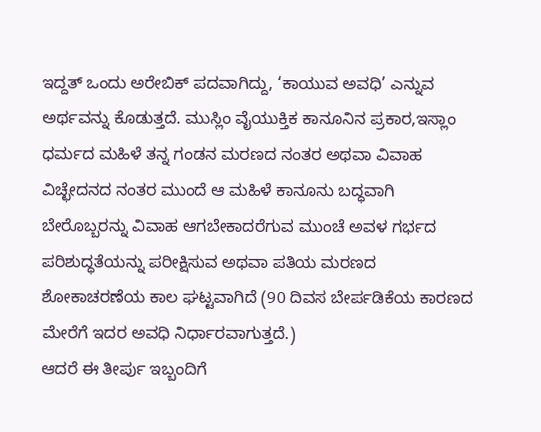ಇದ್ದತ್ ಒಂದು ಅರೇಬಿಕ್ ಪದವಾಗಿದ್ದು, ‘ಕಾಯುವ ಅವಧಿ’ ಎನ್ನುವ ಅರ್ಥವನ್ನು ಕೊಡುತ್ತದೆ. ಮುಸ್ಲಿಂ ವೈಯುಕ್ತಿಕ ಕಾನೂನಿನ ಪ್ರಕಾರ,ಇಸ್ಲಾಂ ಧರ್ಮದ ಮಹಿಳೆ ತನ್ನ ಗಂಡನ ಮರಣದ ನಂತರ ಅಥವಾ ವಿವಾಹ ವಿಚ್ಛೇದನದ ನಂತರ ಮುಂದೆ ಆ ಮಹಿಳೆ ಕಾನೂನು ಬದ್ಧವಾಗಿ ಬೇರೊಬ್ಬರನ್ನು ವಿವಾಹ ಆಗಬೇಕಾದರೆಗುವ ಮುಂಚೆ ಅವಳ ಗರ್ಭದ ಪರಿಶುದ್ಧತೆಯನ್ನು ಪರೀಕ್ಷಿಸುವ ಅಥವಾ ಪತಿಯ ಮರಣದ ಶೋಕಾಚರಣೆಯ ಕಾಲ ಘಟ್ಟವಾಗಿದೆ (90 ದಿವಸ ಬೇರ್ಪಡಿಕೆಯ ಕಾರಣದ ಮೇರೆಗೆ ಇದರ ಅವಧಿ ನಿರ್ಧಾರವಾಗುತ್ತದೆ.)
ಆದರೆ ಈ ತೀರ್ಪು ಇಬ್ಬಂದಿಗೆ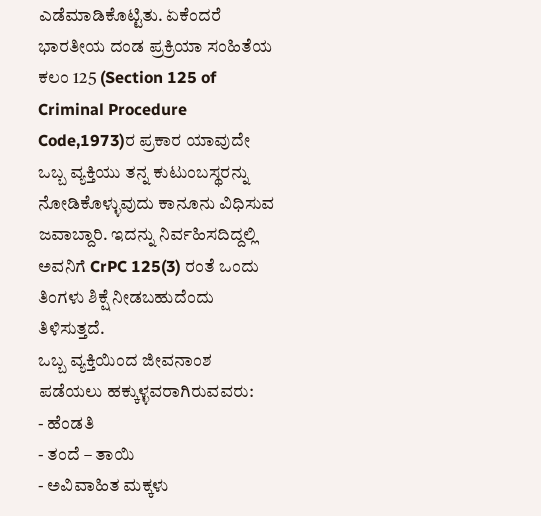ಎಡೆಮಾಡಿಕೊಟ್ಟಿತು. ಏಕೆಂದರೆ ಭಾರತೀಯ ದಂಡ ಪ್ರಕ್ರಿಯಾ ಸಂಹಿತೆಯ ಕಲಂ 125 (Section 125 of Criminal Procedure Code,1973)ರ ಪ್ರಕಾರ ಯಾವುದೇ ಒಬ್ಬ ವ್ಯಕ್ತಿಯು ತನ್ನ ಕುಟುಂಬಸ್ಥರನ್ನು ನೋಡಿಕೊಳ್ಳುವುದು ಕಾನೂನು ವಿಧಿಸುವ ಜವಾಬ್ದಾರಿ. ಇದನ್ನು ನಿರ್ವಹಿಸದಿದ್ದಲ್ಲಿ ಅವನಿಗೆ CrPC 125(3) ರಂತೆ ಒಂದು ತಿಂಗಳು ಶಿಕ್ಷೆ ನೀಡಬಹುದೆಂದು ತಿಳಿಸುತ್ತದೆ.
ಒಬ್ಬ ವ್ಯಕ್ತಿಯಿಂದ ಜೀವನಾಂಶ ಪಡೆಯಲು ಹಕ್ಕುಳ್ಳವರಾಗಿರುವವರು:
- ಹೆಂಡತಿ
- ತಂದೆ – ತಾಯಿ
- ಅವಿವಾಹಿತ ಮಕ್ಕಳು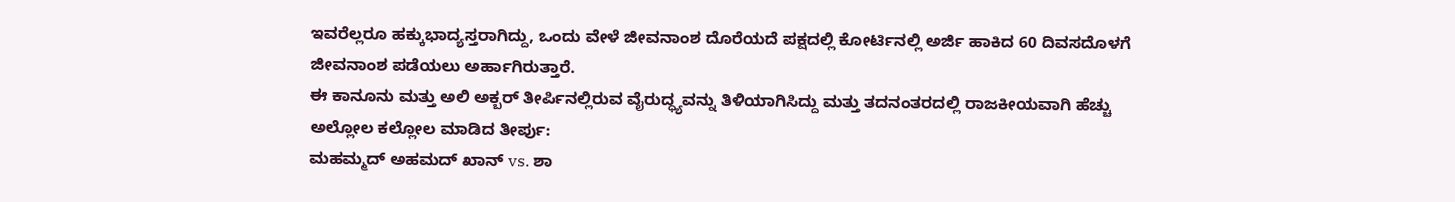ಇವರೆಲ್ಲರೂ ಹಕ್ಕುಭಾದ್ಯಸ್ತರಾಗಿದ್ದು, ಒಂದು ವೇಳೆ ಜೀವನಾಂಶ ದೊರೆಯದೆ ಪಕ್ಷದಲ್ಲಿ ಕೋರ್ಟಿನಲ್ಲಿ ಅರ್ಜಿ ಹಾಕಿದ 60 ದಿವಸದೊಳಗೆ ಜೀವನಾಂಶ ಪಡೆಯಲು ಅರ್ಹಾಗಿರುತ್ತಾರೆ.
ಈ ಕಾನೂನು ಮತ್ತು ಅಲಿ ಅಕ್ಬರ್ ತೀರ್ಪಿನಲ್ಲಿರುವ ವೈರುದ್ಧ್ಯವನ್ನು ತಿಳಿಯಾಗಿಸಿದ್ದು ಮತ್ತು ತದನಂತರದಲ್ಲಿ ರಾಜಕೀಯವಾಗಿ ಹೆಚ್ಚು ಅಲ್ಲೋಲ ಕಲ್ಲೋಲ ಮಾಡಿದ ತೀರ್ಪು:
ಮಹಮ್ಮದ್ ಅಹಮದ್ ಖಾನ್ vs. ಶಾ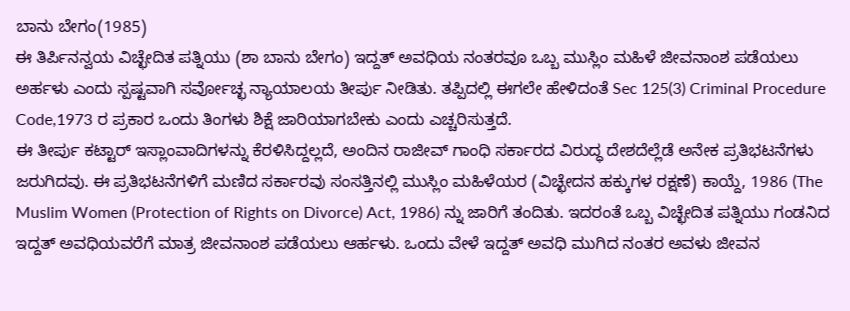ಬಾನು ಬೇಗಂ(1985)
ಈ ತಿರ್ಪಿನನ್ವಯ ವಿಚ್ಛೇದಿತ ಪತ್ನಿಯು (ಶಾ ಬಾನು ಬೇಗಂ) ಇದ್ದತ್ ಅವಧಿಯ ನಂತರವೂ ಒಬ್ಬ ಮುಸ್ಲಿಂ ಮಹಿಳೆ ಜೀವನಾಂಶ ಪಡೆಯಲು ಅರ್ಹಳು ಎಂದು ಸ್ಪಷ್ಟವಾಗಿ ಸರ್ವೋಚ್ಛ ನ್ಯಾಯಾಲಯ ತೀರ್ಪು ನೀಡಿತು. ತಪ್ಪಿದಲ್ಲಿ ಈಗಲೇ ಹೇಳಿದಂತೆ Sec 125(3) Criminal Procedure Code,1973 ರ ಪ್ರಕಾರ ಒಂದು ತಿಂಗಳು ಶಿಕ್ಷೆ ಜಾರಿಯಾಗಬೇಕು ಎಂದು ಎಚ್ಚರಿಸುತ್ತದೆ.
ಈ ತೀರ್ಪು ಕಟ್ಟಾರ್ ಇಸ್ಲಾಂವಾದಿಗಳನ್ನು ಕೆರಳಿಸಿದ್ದಲ್ಲದೆ, ಅಂದಿನ ರಾಜೀವ್ ಗಾಂಧಿ ಸರ್ಕಾರದ ವಿರುದ್ಧ ದೇಶದೆಲ್ಲೆಡೆ ಅನೇಕ ಪ್ರತಿಭಟನೆಗಳು ಜರುಗಿದವು. ಈ ಪ್ರತಿಭಟನೆಗಳಿಗೆ ಮಣಿದ ಸರ್ಕಾರವು ಸಂಸತ್ತಿನಲ್ಲಿ ಮುಸ್ಲಿಂ ಮಹಿಳೆಯರ (ವಿಚ್ಛೇದನ ಹಕ್ಕುಗಳ ರಕ್ಷಣೆ) ಕಾಯ್ದೆ, 1986 (The Muslim Women (Protection of Rights on Divorce) Act, 1986) ನ್ನು ಜಾರಿಗೆ ತಂದಿತು. ಇದರಂತೆ ಒಬ್ಬ ವಿಚ್ಛೇದಿತ ಪತ್ನಿಯು ಗಂಡನಿದ ಇದ್ದತ್ ಅವಧಿಯವರೆಗೆ ಮಾತ್ರ ಜೀವನಾಂಶ ಪಡೆಯಲು ಆರ್ಹಳು. ಒಂದು ವೇಳೆ ಇದ್ದತ್ ಅವಧಿ ಮುಗಿದ ನಂತರ ಅವಳು ಜೀವನ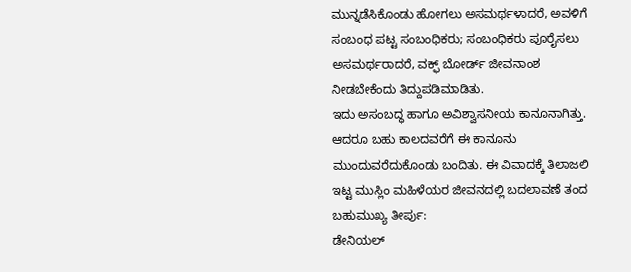ಮುನ್ನಡೆಸಿಕೊಂಡು ಹೋಗಲು ಅಸಮರ್ಥಳಾದರೆ, ಅವಳಿಗೆ ಸಂಬಂಧ ಪಟ್ಟ ಸಂಬಂಧಿಕರು; ಸಂಬಂಧಿಕರು ಪೂರೈಸಲು ಅಸಮರ್ಥರಾದರೆ, ವಕ್ಫ್ ಬೋರ್ಡ್ ಜೀವನಾಂಶ ನೀಡಬೇಕೆಂದು ತಿದ್ದುಪಡಿಮಾಡಿತು.
ಇದು ಅಸಂಬದ್ಧ ಹಾಗೂ ಅವಿಶ್ವಾಸನೀಯ ಕಾನೂನಾಗಿತ್ತು. ಆದರೂ ಬಹು ಕಾಲದವರೆಗೆ ಈ ಕಾನೂನು ಮುಂದುವರೆದುಕೊಂಡು ಬಂದಿತು. ಈ ವಿವಾದಕ್ಕೆ ತಿಲಾಜಲಿ ಇಟ್ಟ ಮುಸ್ಲಿಂ ಮಹಿಳೆಯರ ಜೀವನದಲ್ಲಿ ಬದಲಾವಣೆ ತಂದ ಬಹುಮುಖ್ಯ ತೀರ್ಪು:
ಡೇನಿಯಲ್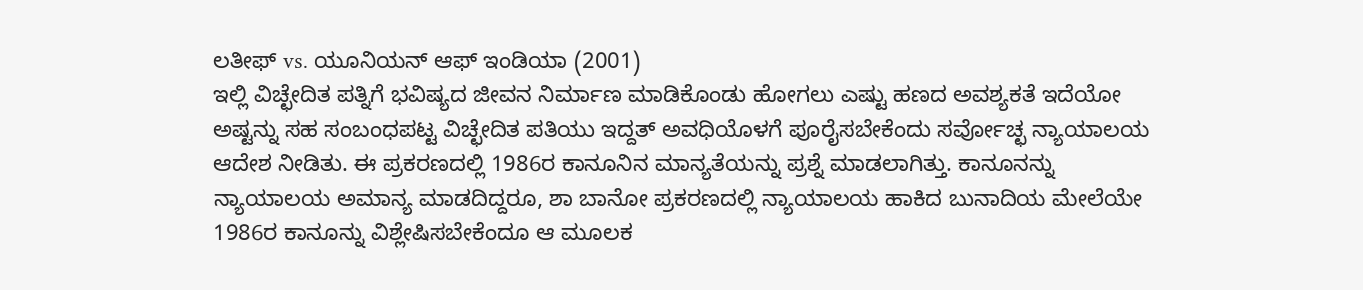ಲತೀಫ್ vs. ಯೂನಿಯನ್ ಆಫ್ ಇಂಡಿಯಾ (2001)
ಇಲ್ಲಿ ವಿಚ್ಛೇದಿತ ಪತ್ನಿಗೆ ಭವಿಷ್ಯದ ಜೀವನ ನಿರ್ಮಾಣ ಮಾಡಿಕೊಂಡು ಹೋಗಲು ಎಷ್ಟು ಹಣದ ಅವಶ್ಯಕತೆ ಇದೆಯೋ ಅಷ್ಟನ್ನು ಸಹ ಸಂಬಂಧಪಟ್ಟ ವಿಚ್ಛೇದಿತ ಪತಿಯು ಇದ್ದತ್ ಅವಧಿಯೊಳಗೆ ಪೂರೈಸಬೇಕೆಂದು ಸರ್ವೋಚ್ಛ ನ್ಯಾಯಾಲಯ ಆದೇಶ ನೀಡಿತು. ಈ ಪ್ರಕರಣದಲ್ಲಿ 1986ರ ಕಾನೂನಿನ ಮಾನ್ಯತೆಯನ್ನು ಪ್ರಶ್ನೆ ಮಾಡಲಾಗಿತ್ತು. ಕಾನೂನನ್ನು ನ್ಯಾಯಾಲಯ ಅಮಾನ್ಯ ಮಾಡದಿದ್ದರೂ, ಶಾ ಬಾನೋ ಪ್ರಕರಣದಲ್ಲಿ ನ್ಯಾಯಾಲಯ ಹಾಕಿದ ಬುನಾದಿಯ ಮೇಲೆಯೇ 1986ರ ಕಾನೂನ್ನು ವಿಶ್ಲೇಷಿಸಬೇಕೆಂದೂ ಆ ಮೂಲಕ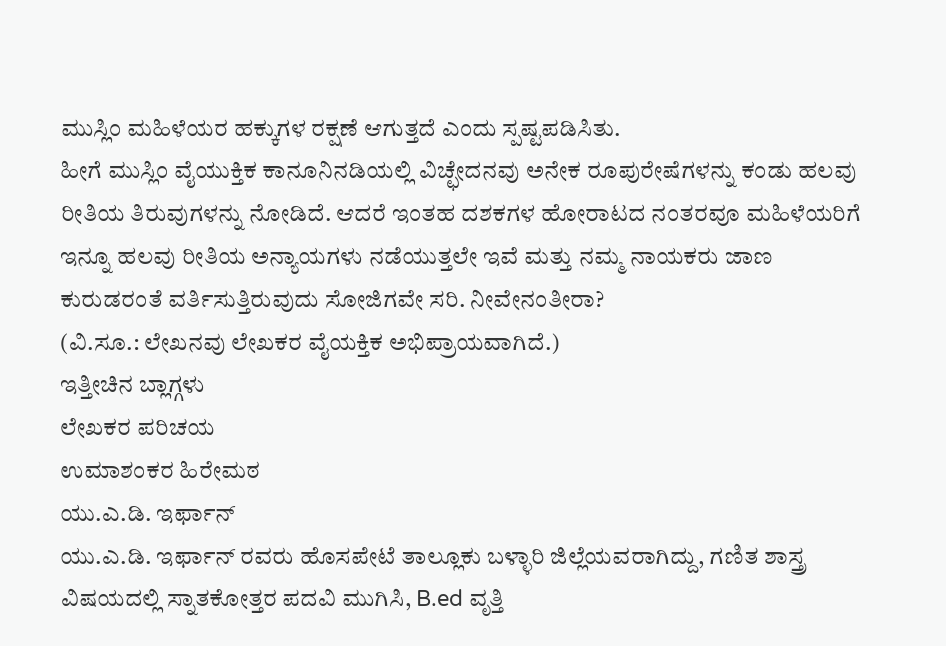ಮುಸ್ಲಿಂ ಮಹಿಳೆಯರ ಹಕ್ಕುಗಳ ರಕ್ಷಣೆ ಆಗುತ್ತದೆ ಎಂದು ಸ್ಪಷ್ಟಪಡಿಸಿತು.
ಹೀಗೆ ಮುಸ್ಲಿಂ ವೈಯುಕ್ತಿಕ ಕಾನೂನಿನಡಿಯಲ್ಲಿ ವಿಚ್ಛೇದನವು ಅನೇಕ ರೂಪುರೇಷೆಗಳನ್ನು ಕಂಡು ಹಲವು ರೀತಿಯ ತಿರುವುಗಳನ್ನು ನೋಡಿದೆ. ಆದರೆ ಇಂತಹ ದಶಕಗಳ ಹೋರಾಟದ ನಂತರವೂ ಮಹಿಳೆಯರಿಗೆ ಇನ್ನೂ ಹಲವು ರೀತಿಯ ಅನ್ಯಾಯಗಳು ನಡೆಯುತ್ತಲೇ ಇವೆ ಮತ್ತು ನಮ್ಮ ನಾಯಕರು ಜಾಣ ಕುರುಡರಂತೆ ವರ್ತಿಸುತ್ತಿರುವುದು ಸೋಜಿಗವೇ ಸರಿ. ನೀವೇನಂತೀರಾ?
(ವಿ.ಸೂ.: ಲೇಖನವು ಲೇಖಕರ ವೈಯಕ್ತಿಕ ಅಭಿಪ್ರಾಯವಾಗಿದೆ.)
ಇತ್ತೀಚಿನ ಬ್ಲಾಗ್ಗಳು
ಲೇಖಕರ ಪರಿಚಯ
ಉಮಾಶಂಕರ ಹಿರೇಮಠ
ಯು.ಎ.ಡಿ. ಇರ್ಫಾನ್
ಯು.ಎ.ಡಿ. ಇರ್ಫಾನ್ ರವರು ಹೊಸಪೇಟೆ ತಾಲ್ಲೂಕು ಬಳ್ಳಾರಿ ಜಿಲ್ಲೆಯವರಾಗಿದ್ದು, ಗಣಿತ ಶಾಸ್ತ್ರ ವಿಷಯದಲ್ಲಿ ಸ್ನಾತಕೋತ್ತರ ಪದವಿ ಮುಗಿಸಿ, B.ed ವೃತ್ತಿ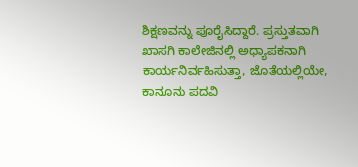ಶಿಕ್ಷಣವನ್ನು ಪೂರೈಸಿದ್ದಾರೆ. ಪ್ರಸ್ತುತವಾಗಿ ಖಾಸಗಿ ಕಾಲೇಜಿನಲ್ಲಿ ಅಧ್ಯಾಪಕನಾಗಿ ಕಾರ್ಯನಿರ್ವಹಿಸುತ್ತಾ, ಜೊತೆಯಲ್ಲಿಯೇ, ಕಾನೂನು ಪದವಿ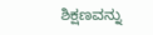ಶಿಕ್ಷಣವನ್ನು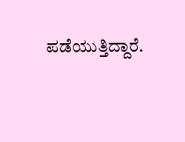ಪಡೆಯುತ್ತಿದ್ದಾರೆ.